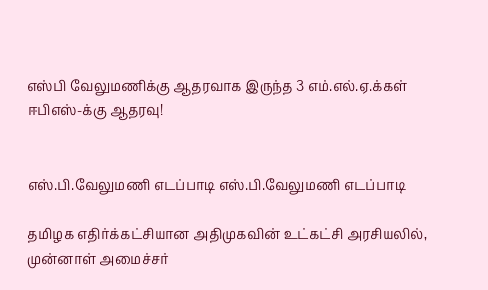எஸ்பி வேலுமணிக்கு ஆதரவாக இருந்த 3 எம்.எல்.ஏ.க்கள் ஈபிஎஸ்-க்கு ஆதரவு!


எஸ்.பி.வேலுமணி எடப்பாடி எஸ்.பி.வேலுமணி எடப்பாடி

தமிழக எதிர்க்கட்சியான அதிமுகவின் உட்கட்சி அரசியலில், முன்னாள் அமைச்சர்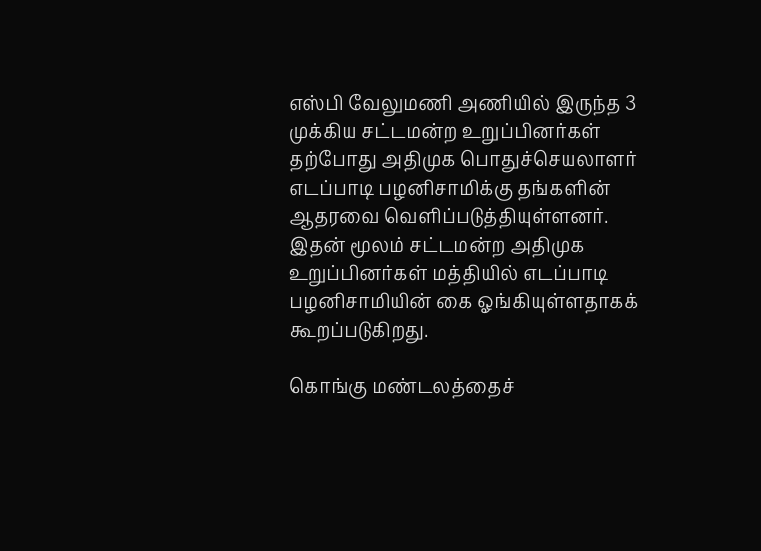எஸ்பி வேலுமணி அணியில் இருந்த 3 முக்கிய சட்டமன்ற உறுப்பினர்கள் தற்போது அதிமுக பொதுச்செயலாளர் எடப்பாடி பழனிசாமிக்கு தங்களின் ஆதரவை வெளிப்படுத்தியுள்ளனர். இதன் மூலம் சட்டமன்ற அதிமுக உறுப்பினர்கள் மத்தியில் எடப்பாடி பழனிசாமியின் கை ஓங்கியுள்ளதாகக் கூறப்படுகிறது.

கொங்கு மண்டலத்தைச்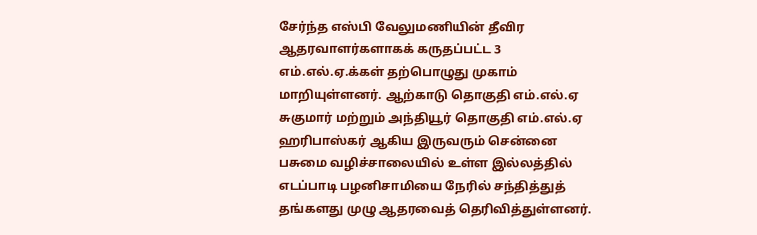சேர்ந்த எஸ்பி வேலுமணியின் தீவிர ஆதரவாளர்களாகக் கருதப்பட்ட 3 எம்.எல்.ஏ.க்கள் தற்பொழுது முகாம் மாறியுள்ளனர். ஆற்காடு தொகுதி எம்.எல்.ஏ சுகுமார் மற்றும் அந்தியூர் தொகுதி எம்.எல்.ஏ ஹரிபாஸ்கர் ஆகிய இருவரும் சென்னை பசுமை வழிச்சாலையில் உள்ள இல்லத்தில் எடப்பாடி பழனிசாமியை நேரில் சந்தித்துத் தங்களது முழு ஆதரவைத் தெரிவித்துள்ளனர்.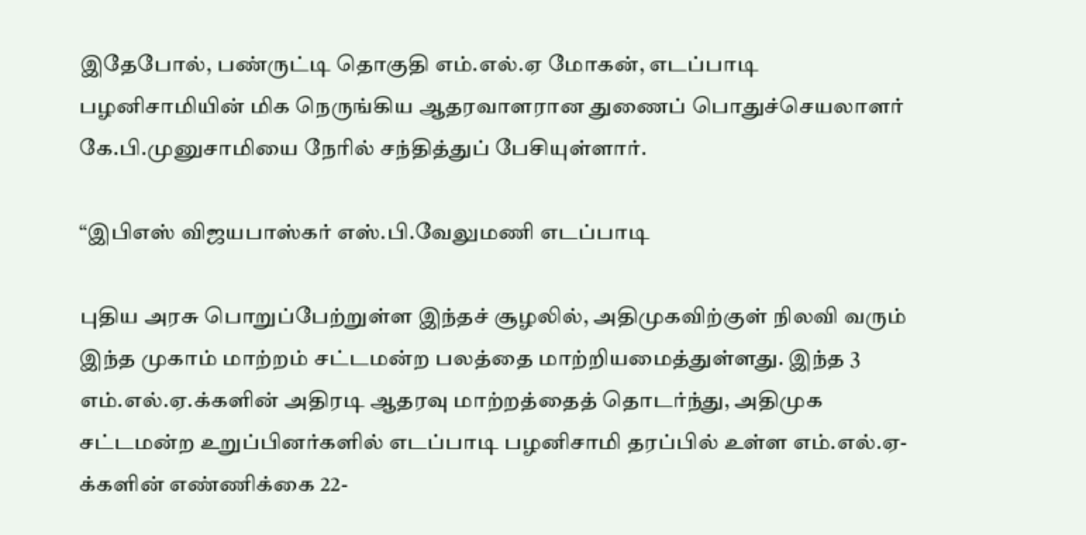இதேபோல், பண்ருட்டி தொகுதி எம்.எல்.ஏ மோகன், எடப்பாடி பழனிசாமியின் மிக நெருங்கிய ஆதரவாளரான துணைப் பொதுச்செயலாளர் கே.பி.முனுசாமியை நேரில் சந்தித்துப் பேசியுள்ளார்.

“இபிஎஸ் விஜயபாஸ்கர் எஸ்.பி.வேலுமணி எடப்பாடி

புதிய அரசு பொறுப்பேற்றுள்ள இந்தச் சூழலில், அதிமுகவிற்குள் நிலவி வரும் இந்த முகாம் மாற்றம் சட்டமன்ற பலத்தை மாற்றியமைத்துள்ளது. இந்த 3 எம்.எல்.ஏ.க்களின் அதிரடி ஆதரவு மாற்றத்தைத் தொடர்ந்து, அதிமுக சட்டமன்ற உறுப்பினர்களில் எடப்பாடி பழனிசாமி தரப்பில் உள்ள எம்.எல்.ஏ-க்களின் எண்ணிக்கை 22-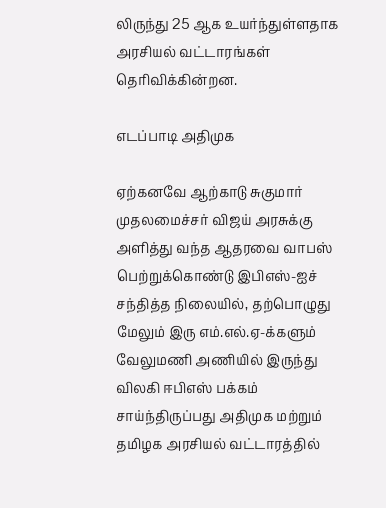லிருந்து 25 ஆக உயர்ந்துள்ளதாக அரசியல் வட்டாரங்கள் தெரிவிக்கின்றன.

எடப்பாடி அதிமுக

ஏற்கனவே ஆற்காடு சுகுமார் முதலமைச்சர் விஜய் அரசுக்கு அளித்து வந்த ஆதரவை வாபஸ் பெற்றுக்கொண்டு இபிஎஸ்-ஐச் சந்தித்த நிலையில், தற்பொழுது மேலும் இரு எம்.எல்.ஏ-க்களும் வேலுமணி அணியில் இருந்து விலகி ஈபிஎஸ் பக்கம் சாய்ந்திருப்பது அதிமுக மற்றும் தமிழக அரசியல் வட்டாரத்தில்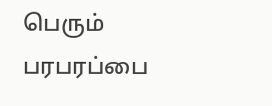பெரும் பரபரப்பை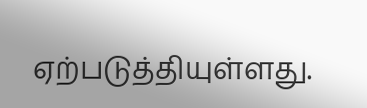ஏற்படுத்தியுள்ளது.